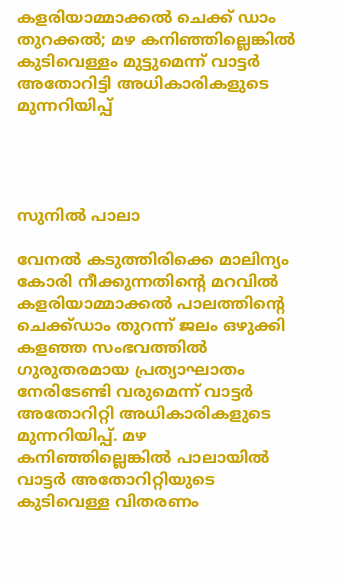കളരിയാമ്മാക്കല്‍ ചെക്ക് ഡാം തുറക്കല്‍; മഴ കനിഞ്ഞില്ലെങ്കില്‍ കുടിവെള്ളം മുട്ടുമെന്ന് വാട്ടര്‍ അതോറിട്ടി അധികാരികളുടെ മുന്നറിയിപ്പ്




സുനില്‍ പാലാ

വേനല്‍ കടുത്തിരിക്കെ മാലിന്യം കോരി നീക്കുന്നതിന്റെ മറവില്‍ കളരിയാമ്മാക്കല്‍ പാലത്തിന്റെ ചെക്ക്ഡാം തുറന്ന് ജലം ഒഴുക്കി കളഞ്ഞ സംഭവത്തില്‍ ഗുരുതരമായ പ്രത്യാഘാതം നേരിടേണ്ടി വരുമെന്ന് വാട്ടര്‍ അതോറിറ്റി അധികാരികളുടെ മുന്നറിയിപ്പ്. മഴ കനിഞ്ഞില്ലെങ്കില്‍ പാലായില്‍ വാട്ടര്‍ അതോറിറ്റിയുടെ കുടിവെള്ള വിതരണം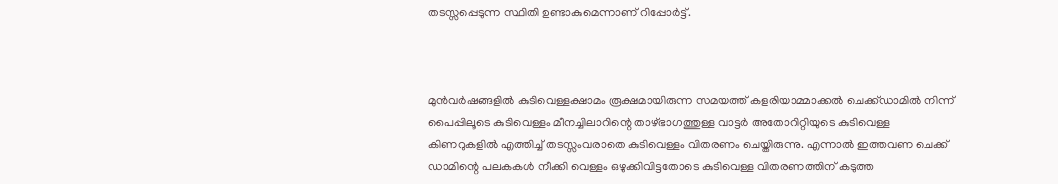തടസ്സപ്പെടുന്ന സ്ഥിതി ഉണ്ടാകുമെന്നാണ് റിപ്പോര്‍ട്ട്.



മുന്‍വര്‍ഷങ്ങളില്‍ കുടിവെള്ളക്ഷാമം രൂക്ഷമായിരുന്ന സമയത്ത് കളരിയാമ്മാക്കല്‍ ചെക്ക്ഡാമില്‍ നിന്ന് പൈപ്പിലൂടെ കുടിവെള്ളം മീനച്ചിലാറിന്റെ താഴ്ഭാഗത്തുള്ള വാട്ടര്‍ അതോറിറ്റിയുടെ കുടിവെള്ള കിണറുകളില്‍ എത്തിച്ച് തടസ്സംവരാതെ കുടിവെള്ളം വിതരണം ചെയ്തിരുന്നു. എന്നാല്‍ ഇത്തവണ ചെക്ക് ഡാമിന്റെ പലകകള്‍ നീക്കി വെള്ളം ഒഴുക്കിവിട്ടതോടെ കുടിവെള്ള വിതരണത്തിന് കടുത്ത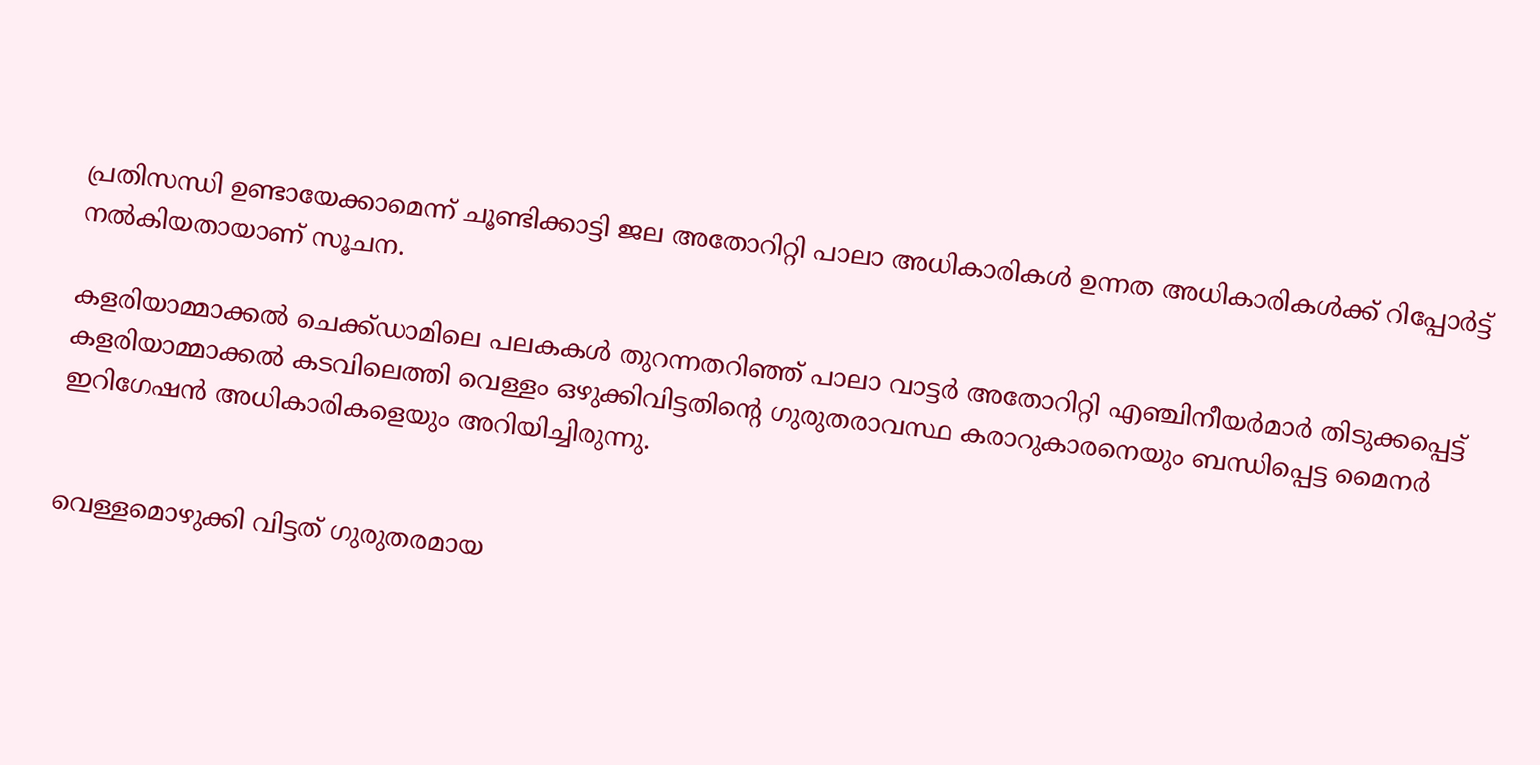പ്രതിസന്ധി ഉണ്ടായേക്കാമെന്ന് ചൂണ്ടിക്കാട്ടി ജല അതോറിറ്റി പാലാ അധികാരികള്‍ ഉന്നത അധികാരികള്‍ക്ക് റിപ്പോര്‍ട്ട് നല്‍കിയതായാണ് സൂചന.

കളരിയാമ്മാക്കല്‍ ചെക്ക്ഡാമിലെ പലകകള്‍ തുറന്നതറിഞ്ഞ് പാലാ വാട്ടര്‍ അതോറിറ്റി എഞ്ചിനീയര്‍മാര്‍ തിടുക്കപ്പെട്ട് കളരിയാമ്മാക്കല്‍ കടവിലെത്തി വെള്ളം ഒഴുക്കിവിട്ടതിന്റെ ഗുരുതരാവസ്ഥ കരാറുകാരനെയും ബന്ധിപ്പെട്ട മൈനര്‍ ഇറിഗേഷന്‍ അധികാരികളെയും അറിയിച്ചിരുന്നു.


വെള്ളമൊഴുക്കി വിട്ടത് ഗുരുതരമായ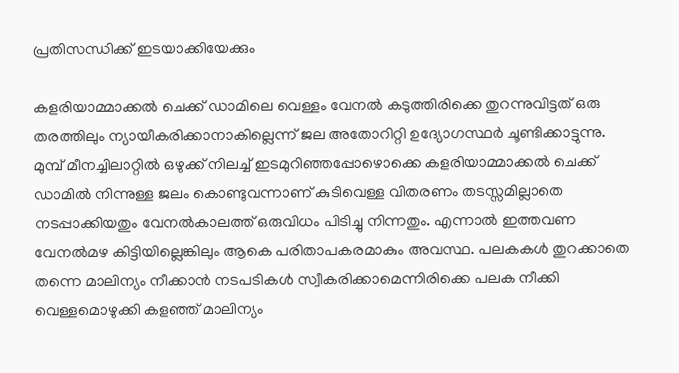പ്രതിസന്ധിക്ക് ഇടയാക്കിയേക്കും

കളരിയാമ്മാക്കല്‍ ചെക്ക് ഡാമിലെ വെള്ളം വേനല്‍ കടുത്തിരിക്കെ തുറന്നുവിട്ടത് ഒരു തരത്തിലും ന്യായീകരിക്കാനാകില്ലെന്ന് ജല അതോറിറ്റി ഉദ്യോഗസ്ഥര്‍ ചൂണ്ടിക്കാട്ടുന്നു. മുമ്പ് മീനച്ചിലാറ്റില്‍ ഒഴുക്ക് നിലച്ച് ഇടമുറിഞ്ഞപ്പോഴൊക്കെ കളരിയാമ്മാക്കല്‍ ചെക്ക് ഡാമില്‍ നിന്നുള്ള ജലം കൊണ്ടുവന്നാണ് കുടിവെള്ള വിതരണം തടസ്സമില്ലാതെ നടപ്പാക്കിയതും വേനല്‍കാലത്ത് ഒരുവിധം പിടിച്ചു നിന്നതും. എന്നാല്‍ ഇത്തവണ വേനല്‍മഴ കിട്ടിയില്ലെങ്കിലും ആകെ പരിതാപകരമാകും അവസ്ഥ. പലകകള്‍ തുറക്കാതെ തന്നെ മാലിന്യം നീക്കാന്‍ നടപടികള്‍ സ്വീകരിക്കാമെന്നിരിക്കെ പലക നീക്കി വെള്ളമൊഴുക്കി കളഞ്ഞ് മാലിന്യം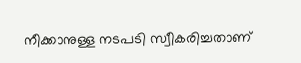നീക്കാനുള്ള നടപടി സ്വീകരിച്ചതാണ്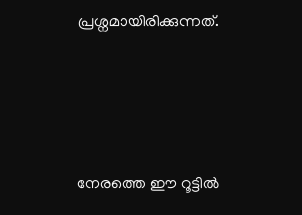പ്രശ്നമായിരിക്കുന്നത്.






നേരത്തെ ഈ റൂട്ടിൽ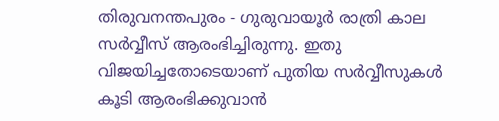തിരുവനന്തപുരം - ഗുരുവായൂർ രാത്രി കാല സർവ്വീസ് ആരംഭിച്ചിരുന്നു. ഇതു വിജയിച്ചതോടെയാണ് പുതിയ സർവ്വീസുകൾ കൂടി ആരംഭിക്കുവാൻ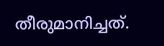തീരുമാനിച്ചത്.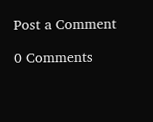Post a Comment

0 Comments